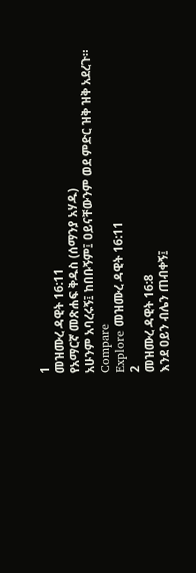1
መዝሙረ ዳዊት 16:11
የአማርኛ መጽሐፍ ቅዱስ (ሰማንያ አሃዱ)
አሁንም አባረሩኝ፤ ከበቡኝም፤ ዐይናቸውንም ወደ ምድር ዝቅ ዝቅ አደረጉ።
Compare
Explore መዝሙረ ዳዊት 16:11
2
መዝሙረ ዳዊት 16:8
እንደ ዐይን ብሌን ጠብቀኝ፤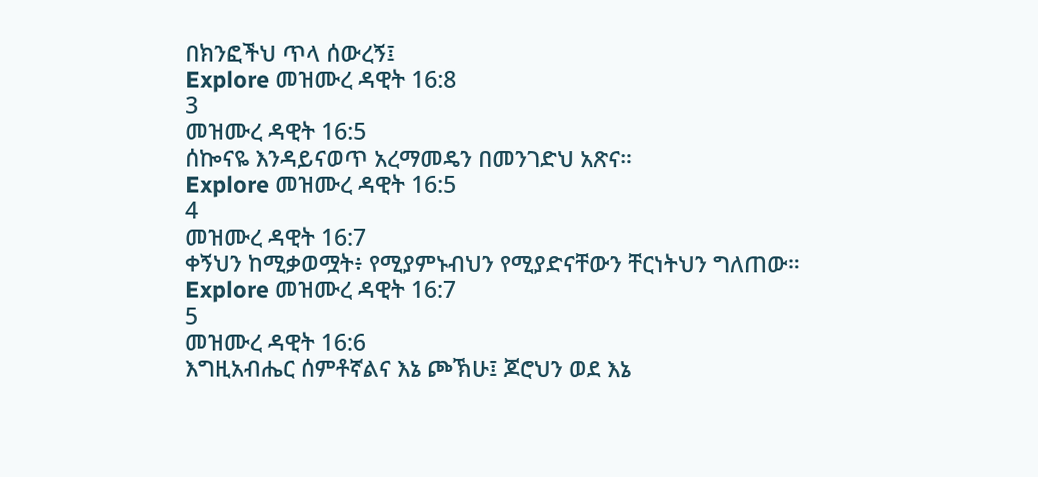በክንፎችህ ጥላ ሰውረኝ፤
Explore መዝሙረ ዳዊት 16:8
3
መዝሙረ ዳዊት 16:5
ሰኰናዬ እንዳይናወጥ አረማመዴን በመንገድህ አጽና።
Explore መዝሙረ ዳዊት 16:5
4
መዝሙረ ዳዊት 16:7
ቀኝህን ከሚቃወሟት፥ የሚያምኑብህን የሚያድናቸውን ቸርነትህን ግለጠው።
Explore መዝሙረ ዳዊት 16:7
5
መዝሙረ ዳዊት 16:6
እግዚአብሔር ሰምቶኛልና እኔ ጮኽሁ፤ ጆሮህን ወደ እኔ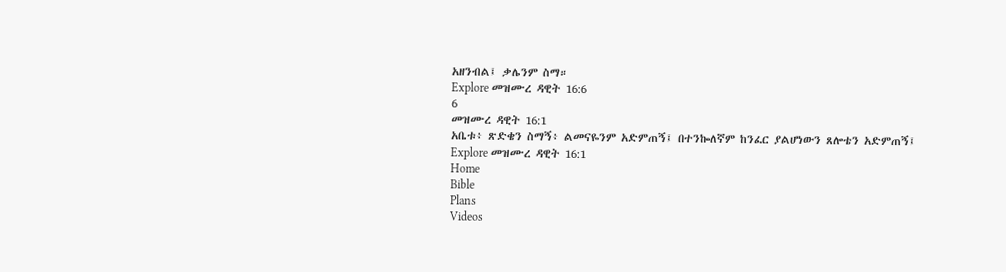አዘንብል፤ ቃሌንም ስማ።
Explore መዝሙረ ዳዊት 16:6
6
መዝሙረ ዳዊት 16:1
አቤቱ፥ ጽድቄን ስማኝ፥ ልመናዬንም አድምጠኝ፤ በተንኰለኛም ከንፈር ያልሆነውን ጸሎቴን አድምጠኝ፤
Explore መዝሙረ ዳዊት 16:1
Home
Bible
Plans
Videos